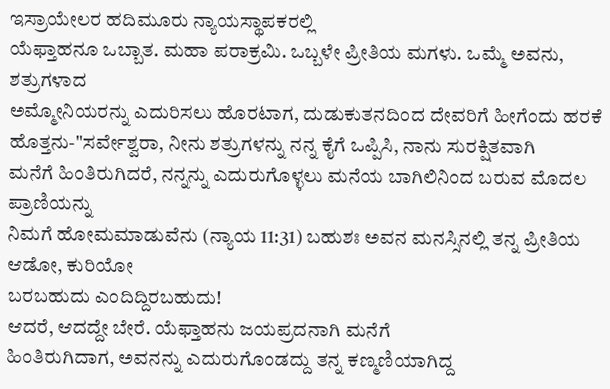ಇಸ್ರಾಯೇಲರ ಹದಿಮೂರು ನ್ಯಾಯಸ್ಥಾಪಕರಲ್ಲಿ
ಯೆಫ್ತಾಹನೂ ಒಬ್ಬಾತ. ಮಹಾ ಪರಾಕ್ರಮಿ. ಒಬ್ಬಳೇ ಪ್ರೀತಿಯ ಮಗಳು. ಒಮ್ಮೆ ಅವನು, ಶತ್ರುಗಳಾದ
ಅಮ್ಮೋನಿಯರನ್ನು ಎದುರಿಸಲು ಹೊರಟಾಗ, ದುಡುಕುತನದಿಂದ ದೇವರಿಗೆ ಹೀಗೆಂದು ಹರಕೆ
ಹೊತ್ತನು-"ಸರ್ವೇಶ್ವರಾ, ನೀನು ಶತ್ರುಗಳನ್ನು ನನ್ನ ಕೈಗೆ ಒಪ್ಪಿಸಿ, ನಾನು ಸುರಕ್ಷಿತವಾಗಿ
ಮನೆಗೆ ಹಿಂತಿರುಗಿದರೆ, ನನ್ನನ್ನು ಎದುರುಗೊಳ್ಳಲು ಮನೆಯ ಬಾಗಿಲಿನಿಂದ ಬರುವ ಮೊದಲ ಪ್ರಾಣಿಯನ್ನು
ನಿಮಗೆ ಹೋಮಮಾಡುವೆನು (ನ್ಯಾಯ 11:31) ಬಹುಶಃ ಅವನ ಮನಸ್ಸಿನಲ್ಲಿ ತನ್ನ ಪ್ರೀತಿಯ ಆಡೋ, ಕುರಿಯೋ
ಬರಬಹುದು ಎಂದಿದ್ದಿರಬಹುದು!
ಆದರೆ, ಆದದ್ದೇ ಬೇರೆ. ಯೆಫ್ತಾಹನು ಜಯಪ್ರದನಾಗಿ ಮನೆಗೆ
ಹಿಂತಿರುಗಿದಾಗ, ಅವನನ್ನು ಎದುರುಗೊಂಡದ್ದು ತನ್ನ ಕಣ್ಮಣಿಯಾಗಿದ್ದ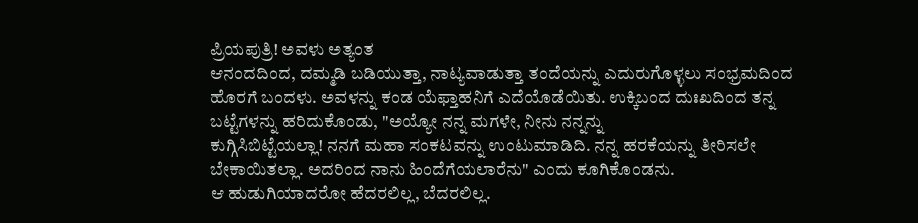ಪ್ರಿಯಪುತ್ರಿ! ಅವಳು ಅತ್ಯಂತ
ಆನಂದದಿಂದ, ದಮ್ಮಡಿ ಬಡಿಯುತ್ತಾ, ನಾಟ್ಯವಾಡುತ್ತಾ ತಂದೆಯನ್ನು ಎದುರುಗೊಳ್ಳಲು ಸಂಭ್ರಮದಿಂದ
ಹೊರಗೆ ಬಂದಳು. ಅವಳನ್ನು ಕಂಡ ಯೆಫ್ತಾಹನಿಗೆ ಎದೆಯೊಡೆಯಿತು. ಉಕ್ಕಿಬಂದ ದುಃಖದಿಂದ ತನ್ನ
ಬಟ್ಟೆಗಳನ್ನು ಹರಿದುಕೊಂಡು, "ಅಯ್ಯೋ ನನ್ನ ಮಗಳೇ, ನೀನು ನನ್ನನ್ನು
ಕುಗ್ಗಿಸಿಬಿಟ್ಟೆಯಲ್ಲಾ! ನನಗೆ ಮಹಾ ಸಂಕಟವನ್ನು ಉಂಟುಮಾಡಿದಿ. ನನ್ನ ಹರಕೆಯನ್ನು ತೀರಿಸಲೇ
ಬೇಕಾಯಿತಲ್ಲಾ. ಅದರಿಂದ ನಾನು ಹಿಂದೆಗೆಯಲಾರೆನು" ಎಂದು ಕೂಗಿಕೊಂಡನು.
ಆ ಹುಡುಗಿಯಾದರೋ ಹೆದರಲಿಲ್ಲ, ಬೆದರಲಿಲ್ಲ.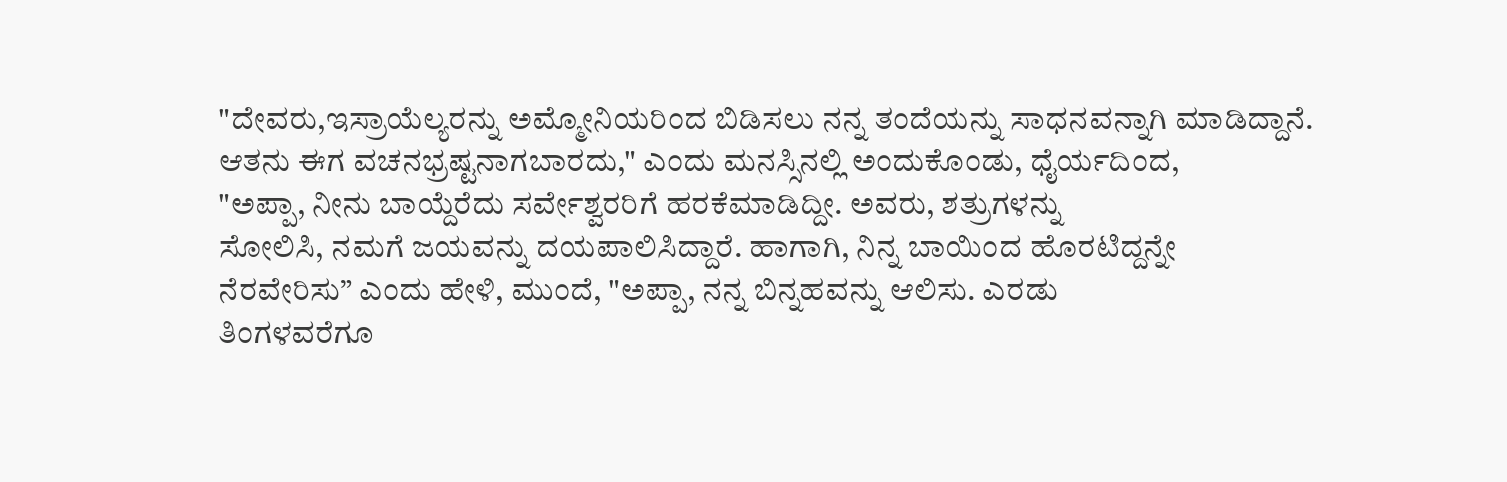"ದೇವರು,ಇಸ್ರಾಯೆಲ್ಯರನ್ನು ಅಮ್ಮೋನಿಯರಿಂದ ಬಿಡಿಸಲು ನನ್ನ ತಂದೆಯನ್ನು ಸಾಧನವನ್ನಾಗಿ ಮಾಡಿದ್ದಾನೆ.
ಆತನು ಈಗ ವಚನಭ್ರಷ್ಟನಾಗಬಾರದು," ಎಂದು ಮನಸ್ಸಿನಲ್ಲಿ ಅಂದುಕೊಂಡು, ಧೈರ್ಯದಿಂದ,
"ಅಪ್ಪಾ, ನೀನು ಬಾಯ್ದೆರೆದು ಸರ್ವೇಶ್ವರರಿಗೆ ಹರಕೆಮಾಡಿದ್ದೀ. ಅವರು, ಶತ್ರುಗಳನ್ನು
ಸೋಲಿಸಿ, ನಮಗೆ ಜಯವನ್ನು ದಯಪಾಲಿಸಿದ್ದಾರೆ. ಹಾಗಾಗಿ, ನಿನ್ನ ಬಾಯಿಂದ ಹೊರಟಿದ್ದನ್ನೇ
ನೆರವೇರಿಸು” ಎಂದು ಹೇಳಿ, ಮುಂದೆ, "ಅಪ್ಪಾ, ನನ್ನ ಬಿನ್ನಹವನ್ನು ಆಲಿಸು. ಎರಡು
ತಿಂಗಳವರೆಗೂ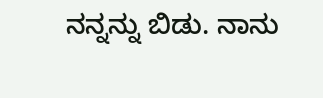ನನ್ನನ್ನು ಬಿಡು. ನಾನು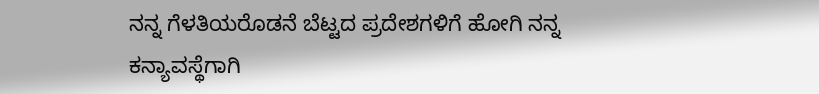ನನ್ನ ಗೆಳತಿಯರೊಡನೆ ಬೆಟ್ಟದ ಪ್ರದೇಶಗಳಿಗೆ ಹೋಗಿ ನನ್ನ
ಕನ್ಯಾವಸ್ಥೆಗಾಗಿ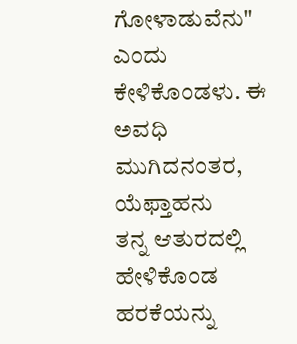ಗೋಳಾಡುವೆನು" ಎಂದು ಕೇಳಿಕೊಂಡಳು. ಈ ಅವಧಿ ಮುಗಿದನಂತರ, ಯೆಫ್ತಾಹನು
ತನ್ನ ಆತುರದಲ್ಲಿ ಹೇಳಿಕೊಂಡ ಹರಕೆಯನ್ನು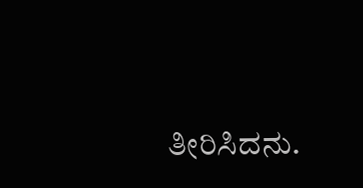ತೀರಿಸಿದನು.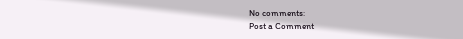No comments:
Post a Comment